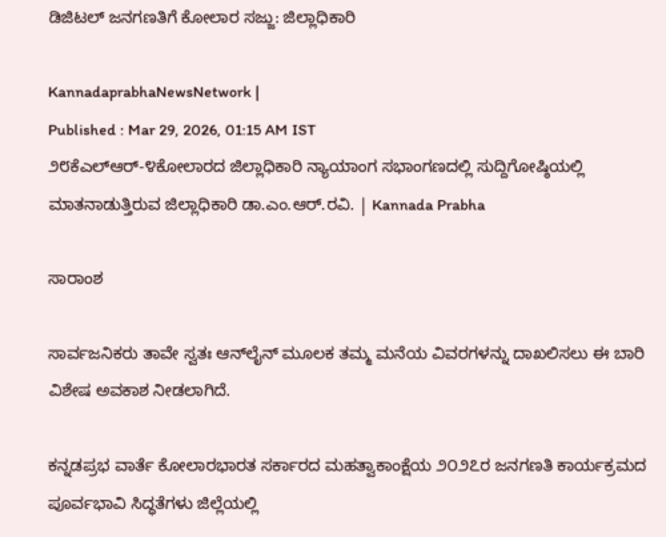ಡಿಜಿಟಲ್ ಜನಗಣತಿಗೆ ಕೋಲಾರ ಸಜ್ಜು: ಜಿಲ್ಲಾಧಿಕಾರಿ

KannadaprabhaNewsNetwork |
Published : Mar 29, 2026, 01:15 AM IST
೨೮ಕೆಎಲ್‌ಆರ್-೪ಕೋಲಾರದ ಜಿಲ್ಲಾಧಿಕಾರಿ ನ್ಯಾಯಾಂಗ ಸಭಾಂಗಣದಲ್ಲಿ ಸುದ್ದಿಗೋಷ್ಠಿಯಲ್ಲಿ ಮಾತನಾಡುತ್ತಿರುವ ಜಿಲ್ಲಾಧಿಕಾರಿ ಡಾ.ಎಂ.ಆರ್.ರವಿ. | Kannada Prabha

ಸಾರಾಂಶ

ಸಾರ್ವಜನಿಕರು ತಾವೇ ಸ್ವತಃ ಆನ್‌ಲೈನ್ ಮೂಲಕ ತಮ್ಮ ಮನೆಯ ವಿವರಗಳನ್ನು ದಾಖಲಿಸಲು ಈ ಬಾರಿ ವಿಶೇಷ ಅವಕಾಶ ನೀಡಲಾಗಿದೆ.

ಕನ್ನಡಪ್ರಭ ವಾರ್ತೆ ಕೋಲಾರಭಾರತ ಸರ್ಕಾರದ ಮಹತ್ವಾಕಾಂಕ್ಷೆಯ ೨೦೨೭ರ ಜನಗಣತಿ ಕಾರ್ಯಕ್ರಮದ ಪೂರ್ವಭಾವಿ ಸಿದ್ಧತೆಗಳು ಜಿಲ್ಲೆಯಲ್ಲಿ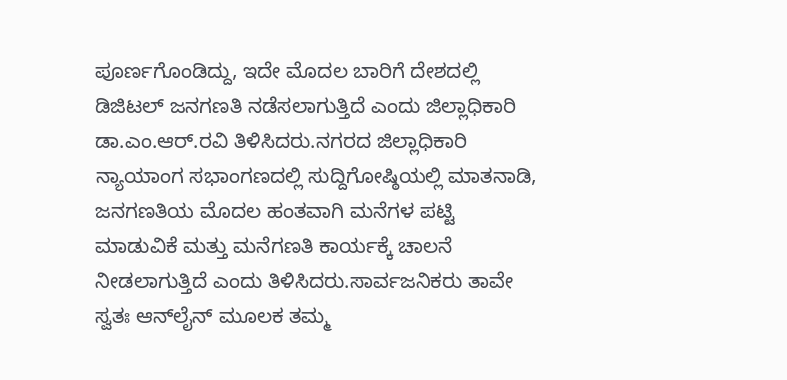ಪೂರ್ಣಗೊಂಡಿದ್ದು, ಇದೇ ಮೊದಲ ಬಾರಿಗೆ ದೇಶದಲ್ಲಿ ಡಿಜಿಟಲ್ ಜನಗಣತಿ ನಡೆಸಲಾಗುತ್ತಿದೆ ಎಂದು ಜಿಲ್ಲಾಧಿಕಾರಿ ಡಾ.ಎಂ.ಆರ್.ರವಿ ತಿಳಿಸಿದರು.ನಗರದ ಜಿಲ್ಲಾಧಿಕಾರಿ ನ್ಯಾಯಾಂಗ ಸಭಾಂಗಣದಲ್ಲಿ ಸುದ್ದಿಗೋಷ್ಠಿಯಲ್ಲಿ ಮಾತನಾಡಿ, ಜನಗಣತಿಯ ಮೊದಲ ಹಂತವಾಗಿ ಮನೆಗಳ ಪಟ್ಟಿ ಮಾಡುವಿಕೆ ಮತ್ತು ಮನೆಗಣತಿ ಕಾರ್ಯಕ್ಕೆ ಚಾಲನೆ ನೀಡಲಾಗುತ್ತಿದೆ ಎಂದು ತಿಳಿಸಿದರು.ಸಾರ್ವಜನಿಕರು ತಾವೇ ಸ್ವತಃ ಆನ್‌ಲೈನ್ ಮೂಲಕ ತಮ್ಮ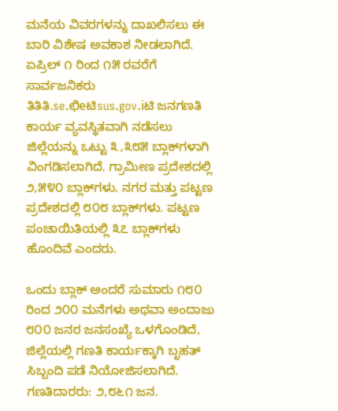ಮನೆಯ ವಿವರಗಳನ್ನು ದಾಖಲಿಸಲು ಈ ಬಾರಿ ವಿಶೇಷ ಅವಕಾಶ ನೀಡಲಾಗಿದೆ. ಏಪ್ರಿಲ್ ೧ ರಿಂದ ೧೫ ರವರೆಗೆ ಸಾರ್ವಜನಿಕರು ತಿತಿತಿ.se.ಛಿeಟಿsus.gov.iಟಿ ಜನಗಣತಿ ಕಾರ್ಯ ವ್ಯವಸ್ಥಿತವಾಗಿ ನಡೆಸಲು ಜಿಲ್ಲೆಯನ್ನು ಒಟ್ಟು ೩,೩೮೫ ಬ್ಲಾಕ್‌ಗಳಾಗಿ ವಿಂಗಡಿಸಲಾಗಿದೆ. ಗ್ರಾಮೀಣ ಪ್ರದೇಶದಲ್ಲಿ ೨,೫೪೦ ಬ್ಲಾಕ್‌ಗಳು. ನಗರ ಮತ್ತು ಪಟ್ಟಣ ಪ್ರದೇಶದಲ್ಲಿ ೮೦೮ ಬ್ಲಾಕ್‌ಗಳು. ಪಟ್ಟಣ ಪಂಚಾಯಿತಿಯಲ್ಲಿ ೩೭ ಬ್ಲಾಕ್‌ಗಳು ಹೊಂದಿವೆ ಎಂದರು.

ಒಂದು ಬ್ಲಾಕ್ ಅಂದರೆ ಸುಮಾರು ೧೮೦ ರಿಂದ ೨೦೦ ಮನೆಗಳು ಅಥವಾ ಅಂದಾಜು ೮೦೦ ಜನರ ಜನಸಂಖ್ಯೆ ಒಳಗೊಂಡಿದೆ, ಜಿಲ್ಲೆಯಲ್ಲಿ ಗಣತಿ ಕಾರ್ಯಕ್ಕಾಗಿ ಬೃಹತ್ ಸಿಬ್ಬಂದಿ ಪಡೆ ನಿಯೋಜಿಸಲಾಗಿದೆ. ಗಣತಿದಾರರು: ೨,೮೬೧ ಜನ.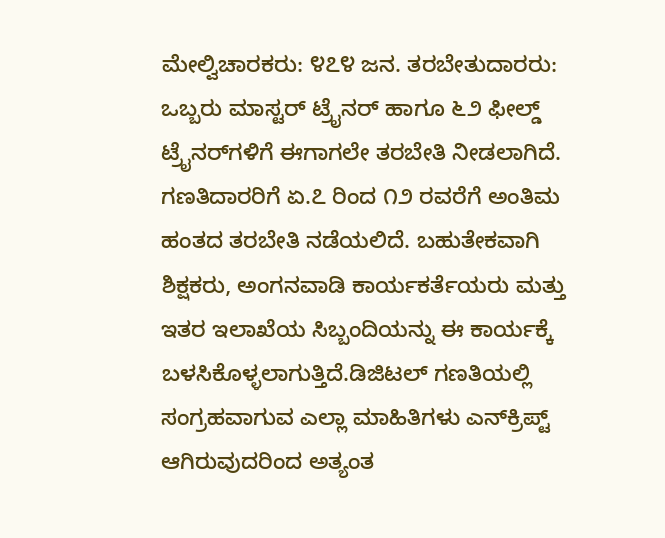ಮೇಲ್ವಿಚಾರಕರು: ೪೭೪ ಜನ. ತರಬೇತುದಾರರು: ಒಬ್ಬರು ಮಾಸ್ಟರ್ ಟ್ರೈನರ್ ಹಾಗೂ ೬೨ ಫೀಲ್ಡ್ ಟ್ರೈನರ್‌ಗಳಿಗೆ ಈಗಾಗಲೇ ತರಬೇತಿ ನೀಡಲಾಗಿದೆ. ಗಣತಿದಾರರಿಗೆ ಏ.೭ ರಿಂದ ೧೨ ರವರೆಗೆ ಅಂತಿಮ ಹಂತದ ತರಬೇತಿ ನಡೆಯಲಿದೆ. ಬಹುತೇಕವಾಗಿ ಶಿಕ್ಷಕರು, ಅಂಗನವಾಡಿ ಕಾರ್ಯಕರ್ತೆಯರು ಮತ್ತು ಇತರ ಇಲಾಖೆಯ ಸಿಬ್ಬಂದಿಯನ್ನು ಈ ಕಾರ್ಯಕ್ಕೆ ಬಳಸಿಕೊಳ್ಳಲಾಗುತ್ತಿದೆ.ಡಿಜಿಟಲ್ ಗಣತಿಯಲ್ಲಿ ಸಂಗ್ರಹವಾಗುವ ಎಲ್ಲಾ ಮಾಹಿತಿಗಳು ಎನ್‌ಕ್ರಿಪ್ಟ್ ಆಗಿರುವುದರಿಂದ ಅತ್ಯಂತ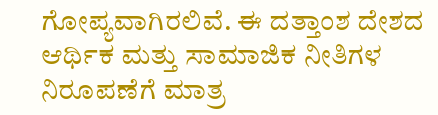ಗೋಪ್ಯವಾಗಿರಲಿವೆ. ಈ ದತ್ತಾಂಶ ದೇಶದ ಆರ್ಥಿಕ ಮತ್ತು ಸಾಮಾಜಿಕ ನೀತಿಗಳ ನಿರೂಪಣೆಗೆ ಮಾತ್ರ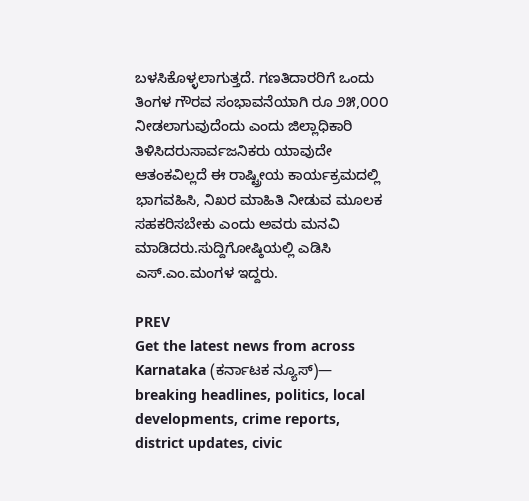ಬಳಸಿಕೊಳ್ಳಲಾಗುತ್ತದೆ. ಗಣತಿದಾರರಿಗೆ ಒಂದು ತಿಂಗಳ ಗೌರವ ಸಂಭಾವನೆಯಾಗಿ ರೂ ೨೫,೦೦೦ ನೀಡಲಾಗುವುದೆಂದು ಎಂದು ಜಿಲ್ಲಾಧಿಕಾರಿ ತಿಳಿಸಿದರುಸಾರ್ವಜನಿಕರು ಯಾವುದೇ ಆತಂಕವಿಲ್ಲದೆ ಈ ರಾಷ್ಟ್ರೀಯ ಕಾರ್ಯಕ್ರಮದಲ್ಲಿ ಭಾಗವಹಿಸಿ, ನಿಖರ ಮಾಹಿತಿ ನೀಡುವ ಮೂಲಕ ಸಹಕರಿಸಬೇಕು ಎಂದು ಅವರು ಮನವಿ ಮಾಡಿದರು.ಸುದ್ದಿಗೋಷ್ಠಿಯಲ್ಲಿ ಎಡಿಸಿ ಎಸ್.ಎಂ.ಮಂಗಳ ಇದ್ದರು.

PREV
Get the latest news from across Karnataka (ಕರ್ನಾಟಕ ನ್ಯೂಸ್)— breaking headlines, politics, local developments, crime reports, district updates, civic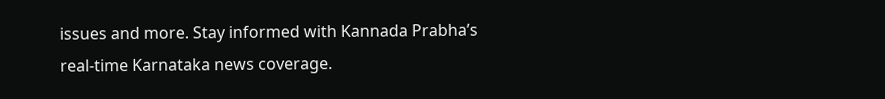issues and more. Stay informed with Kannada Prabha’s real‑time Karnataka news coverage.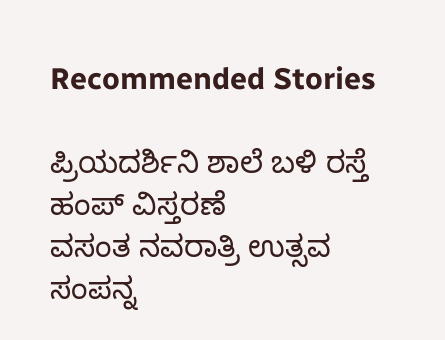Recommended Stories

ಪ್ರಿಯದರ್ಶಿನಿ ಶಾಲೆ ಬಳಿ ರಸ್ತೆ ಹಂಪ್ ವಿಸ್ತರಣೆ
ವಸಂತ ನವರಾತ್ರಿ ಉತ್ಸವ ಸಂಪನ್ನ